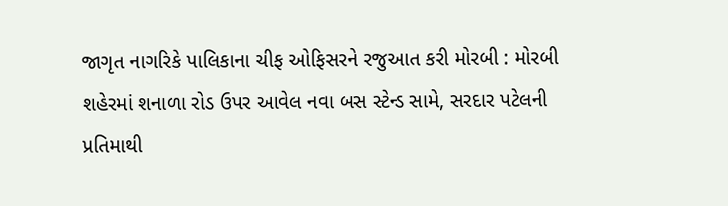જાગૃત નાગરિકે પાલિકાના ચીફ ઓફિસરને રજુઆત કરી મોરબી : મોરબી શહેરમાં શનાળા રોડ ઉપર આવેલ નવા બસ સ્ટેન્ડ સામે, સરદાર પટેલની પ્રતિમાથી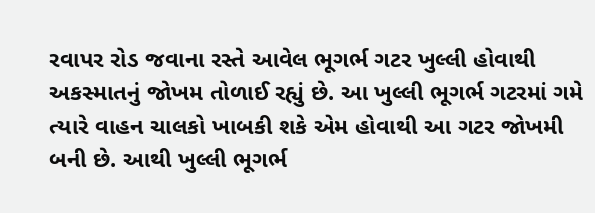રવાપર રોડ જવાના રસ્તે આવેલ ભૂગર્ભ ગટર ખુલ્લી હોવાથી અકસ્માતનું જોખમ તોળાઈ રહ્યું છે. આ ખુલ્લી ભૂગર્ભ ગટરમાં ગમે ત્યારે વાહન ચાલકો ખાબકી શકે એમ હોવાથી આ ગટર જોખમી બની છે. આથી ખુલ્લી ભૂગર્ભ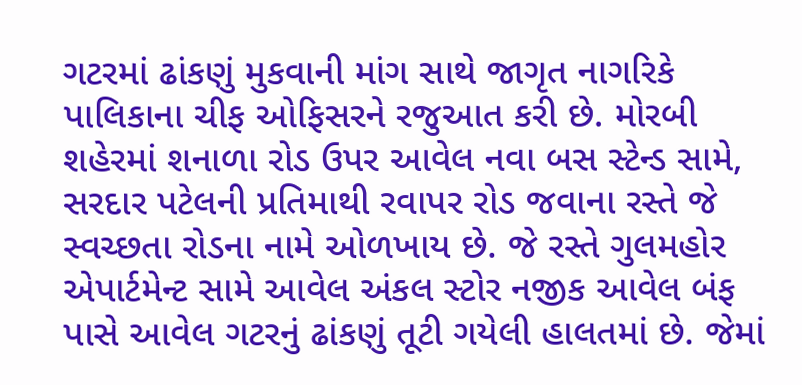ગટરમાં ઢાંકણું મુકવાની માંગ સાથે જાગૃત નાગરિકે પાલિકાના ચીફ ઓફિસરને રજુઆત કરી છે. મોરબી શહેરમાં શનાળા રોડ ઉપર આવેલ નવા બસ સ્ટેન્ડ સામે, સરદાર પટેલની પ્રતિમાથી રવાપર રોડ જવાના રસ્તે જે સ્વચ્છતા રોડના નામે ઓળખાય છે. જે રસ્તે ગુલમહોર એપાર્ટમેન્ટ સામે આવેલ અંકલ સ્ટોર નજીક આવેલ બંફ પાસે આવેલ ગટરનું ઢાંકણું તૂટી ગયેલી હાલતમાં છે. જેમાં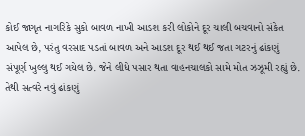કોઈ જાગૃત નાગરિકે સુકો બાવળ નાખી આડશ કરી લોકોને દૂર ચાલી બચવાનો સંકેત આપેલ છે, પરંતુ વરસાદ પડતાં બાવળ અને આડશ દૂર થઈ થઈ જતા ગટરનું ઢાંકણું સંપૂર્ણ ખુલ્લુ થઈ ગયેલ છે. જેને લીધે પસાર થતા વાહનચાલકો સામે મોત ઝઝૂમી રહ્યું છે. તેથી સત્વરે નવું ઢાંકણું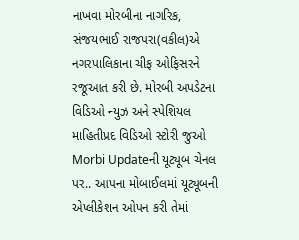નાખવા મોરબીના નાગરિક, સંજયભાઈ રાજપરા(વકીલ)એ નગરપાલિકાના ચીફ ઓફિસરને રજૂઆત કરી છે. મોરબી અપડેટના વિડિઓ ન્યુઝ અને સ્પેશિયલ માહિતીપ્રદ વિડિઓ સ્ટોરી જુઓ Morbi Updateની યૂટ્યૂબ ચેનલ પર.. આપના મોબાઈલમાં યૂટ્યૂબની એપ્લીકેશન ઓપન કરી તેમાં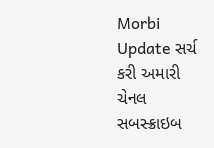Morbi Update સર્ચ કરી અમારી ચેનલ સબસ્ક્રાઇબ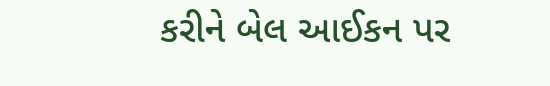કરીને બેલ આઈકન પર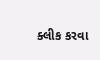ક્લીક કરવા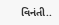વિનંતી..